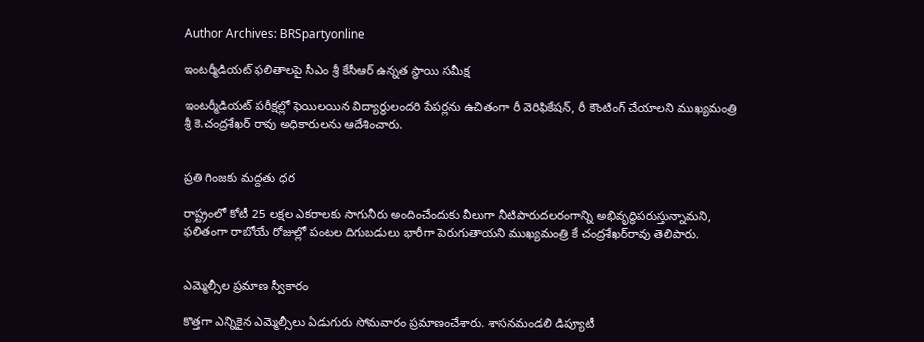Author Archives: BRSpartyonline

ఇంటర్మీడియట్ ఫలితాలపై సీఎం శ్రీ కేసీఆర్ ఉన్నత స్థాయి సమీక్ష

ఇంటర్మీడియట్ పరీక్షల్లో ఫెయిలయిన విద్యార్థులందరి పేపర్లను ఉచితంగా రీ వెరిఫికేషన్, రీ కౌంటింగ్ చేయాలని ముఖ్యమంత్రి శ్రీ కె.చంద్రశేఖర్ రావు అధికారులను ఆదేశించారు.


ప్రతి గింజకు మద్దతు ధర

రాష్ట్రంలో కోటీ 25 లక్షల ఎకరాలకు సాగునీరు అందించేందుకు వీలుగా నీటిపారుదలరంగాన్ని అభివృద్ధిపరుస్తున్నామని, ఫలితంగా రాబోయే రోజుల్లో పంటల దిగుబడులు భారీగా పెరుగుతాయని ముఖ్యమంత్రి కే చంద్రశేఖర్‌రావు తెలిపారు.


ఎమ్మెల్సీల ప్రమాణ స్వీకారం

కొత్తగా ఎన్నికైన ఎమ్మెల్సీలు ఏడుగురు సోమవారం ప్రమాణంచేశారు. శాసనమండలి డిప్యూటీ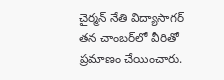చైర్మన్ నేతి విద్యాసాగర్ తన చాంబర్‌లో వీరితో ప్రమాణం చేయించారు.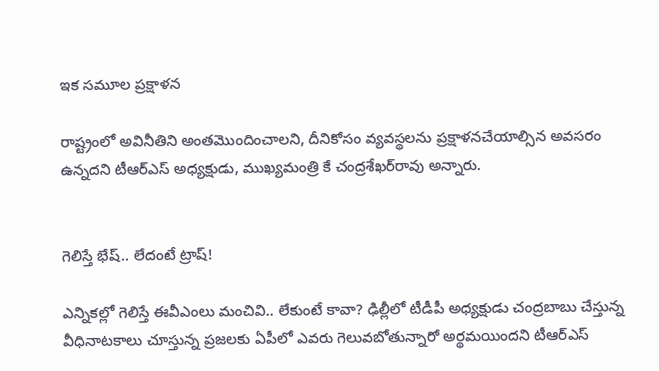ఇక సమూల ప్రక్షాళన

రాష్ట్రంలో అవినీతిని అంతమొందించాలని, దీనికోసం వ్యవస్థలను ప్రక్షాళనచేయాల్సిన అవసరం ఉన్నదని టీఆర్‌ఎస్ అధ్యక్షుడు, ముఖ్యమంత్రి కే చంద్రశేఖర్‌రావు అన్నారు.


గెలిస్తే భేష్.. లేదంటే ట్రాష్!

ఎన్నికల్లో గెలిస్తే ఈవీఎంలు మంచివి.. లేకుంటే కావా? ఢిల్లీలో టీడీపీ అధ్యక్షుడు చంద్రబాబు చేస్తున్న వీధినాటకాలు చూస్తున్న ప్రజలకు ఏపీలో ఎవరు గెలువబోతున్నారో అర్థమయిందని టీఆర్‌ఎస్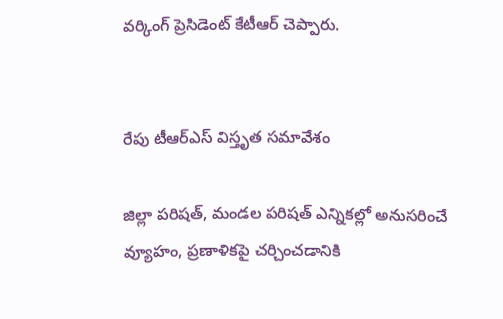వర్కింగ్ ప్రెసిడెంట్ కేటీఆర్ చెప్పారు.


రేపు టీఆర్‌ఎస్ విస్తృత సమావేశం

జిల్లా పరిషత్, మండల పరిషత్ ఎన్నికల్లో అనుసరించే వ్యూహం, ప్రణాళికపై చర్చించడానికి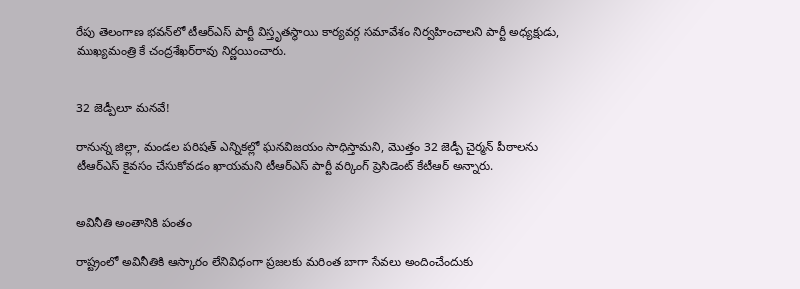రేపు తెలంగాణ భవన్‌లో టీఆర్‌ఎస్ పార్టీ విస్తృతస్థాయి కార్యవర్గ సమావేశం నిర్వహించాలని పార్టీ అధ్యక్షుడు, ముఖ్యమంత్రి కే చంద్రశేఖర్‌రావు నిర్ణయించారు.


32 జెడ్పీలూ మనవే!

రానున్న జిల్లా, మండల పరిషత్ ఎన్నికల్లో ఘనవిజయం సాధిస్తామని, మొత్తం 32 జెడ్పీ చైర్మన్ పీఠాలను టీఆర్‌ఎస్ కైవసం చేసుకోవడం ఖాయమని టీఆర్‌ఎస్ పార్టీ వర్కింగ్ ప్రెసిడెంట్ కేటీఆర్ అన్నారు.


అవినీతి అంతానికి పంతం

రాష్ట్రంలో అవినీతికి ఆస్కారం లేనివిధంగా ప్రజలకు మరింత బాగా సేవలు అందించేందుకు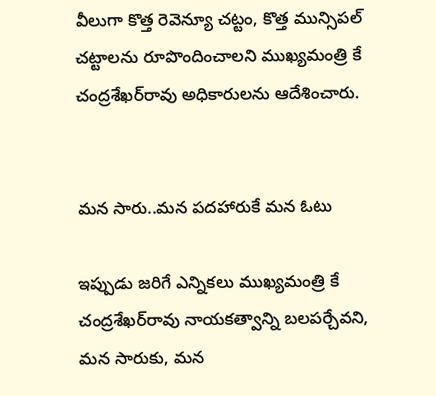వీలుగా కొత్త రెవెన్యూ చట్టం, కొత్త మున్సిపల్ చట్టాలను రూపొందించాలని ముఖ్యమంత్రి కే చంద్రశేఖర్‌రావు అధికారులను ఆదేశించారు.


మన సారు..మన పదహారుకే మన ఓటు

ఇప్పుడు జరిగే ఎన్నికలు ముఖ్యమంత్రి కే చంద్రశేఖర్‌రావు నాయకత్వాన్ని బలపర్చేవని, మన సారుకు, మన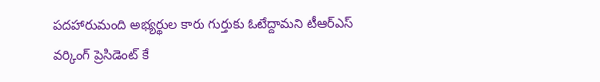పదహారుమంది అభ్యర్థుల కారు గుర్తుకు ఓటేద్దామని టీఆర్‌ఎస్ వర్కింగ్ ప్రెసిడెంట్ కే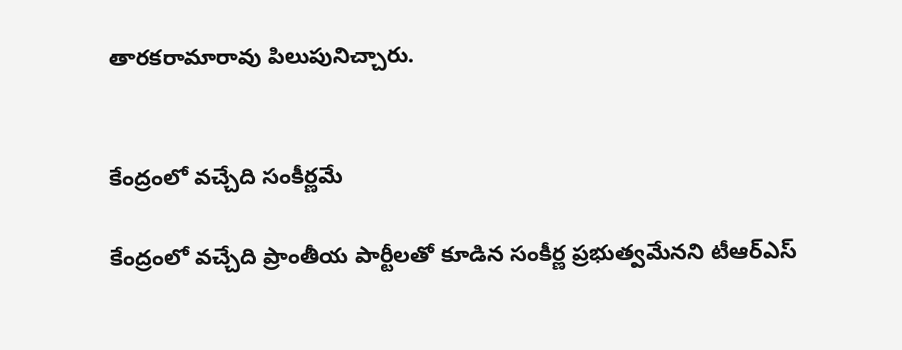తారకరామారావు పిలుపునిచ్చారు.


కేంద్రంలో వచ్చేది సంకీర్ణమే

కేంద్రంలో వచ్చేది ప్రాంతీయ పార్టీలతో కూడిన సంకీర్ణ ప్రభుత్వమేనని టీఆర్‌ఎస్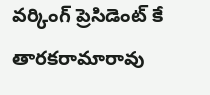వర్కింగ్ ప్రెసిడెంట్ కే తారకరామారావు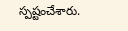స్పష్టంచేశారు.